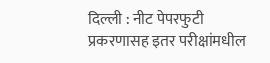दिल्ली : नीट पेपरफुटी प्रकरणासह इतर परीक्षांमधील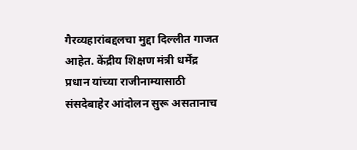गैरव्यहारांबद्दलचा मुद्दा दिल्लीत गाजत आहेत. केंद्रीय शिक्षण मंत्री धर्मेंद्र प्रधान यांच्या राजीनाम्यासाठी संसदेबाहेर आंदोलन सुरू असतानाच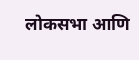लोकसभा आणि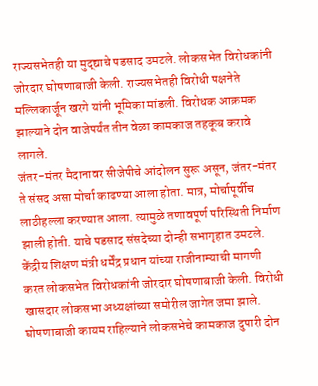राज्यसभेतही या मुद्द्याचे पडसाद उमटले. लोकसभेत विरोधकांनी जोरदार घोषणाबाजी केली. राज्यसभेतही विरोधी पक्षनेते मल्लिकार्जून खरगे यांनी भूमिका मांडली. विरोधक आक्रमक झाल्याने दोन वाजेपर्यंत तीन वेळा कामकाज तहकूब करावे लागले.
जंतर-मंतर मैदानावर सीजेपीचे आंदोलन सुरू असून, जंतर-मंतर ते संसद असा मोर्चा काढण्या आला होता. मात्र, मोर्चापूर्वीच लाठीहल्ला करण्यात आला. त्यामुळे तणावपूर्ण परिस्थिती निर्माण झाली होती. याचे पडसाद संसदेच्या दोन्ही सभागृहात उमटले.
केंद्रीय शिक्षण मंत्री धर्मेंद्र प्रधान यांच्या राजीनाम्याची मागणी करत लोकसभेत विरोधकांनी जोरदार घोषणाबाजी केली. विरोधी खासदार लोकसभा अध्यक्षांच्या समोरील जागेत जमा झाले. घोषणाबाजी कायम राहिल्याने लोकसभेचे कामकाज दुपारी दोन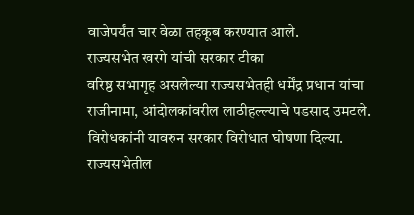वाजेपर्यंत चार वेळा तहकूब करण्यात आले.
राज्यसभेत खरगे यांची सरकार टीका
वरिष्ठ सभागृह असलेल्या राज्यसभेतही धर्मेंद्र प्रधान यांचा राजीनामा, आंदोलकांवरील लाठीहल्ल्याचे पडसाद उमटले. विरोधकांनी यावरुन सरकार विरोधात घोषणा दिल्या.
राज्यसभेतील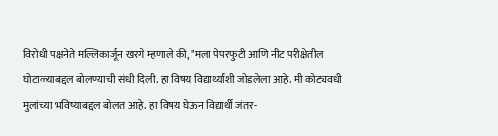विरोधी पक्षनेते मल्लिकार्जून खरगे म्हणाले की, "मला पेपरफुटी आणि नीट परीक्षेतील घोटाळ्याबद्दल बोलण्याची संधी दिली. हा विषय विद्यार्थ्यांशी जोडलेला आहे. मी कोट्यवधी मुलांच्या भविष्याबद्दल बोलत आहे. हा विषय घेऊन विद्यार्थी जंतर-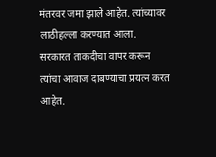मंतरवर जमा झाले आहेत. त्यांच्यावर लाठीहल्ला करण्यात आला. सरकारत ताकदीचा वापर करून त्यांचा आवाज दाबण्याचा प्रयत्न करत आहेत.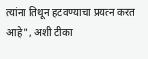त्यांना तिथून हटवण्याचा प्रयत्न करत आहे", अशी टीका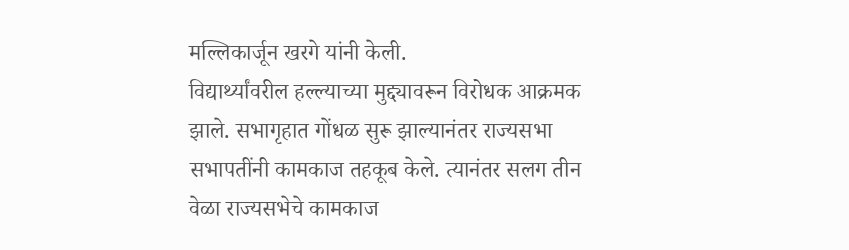मल्लिकार्जून खरगे यांनी केली.
विद्यार्थ्यांवरील हल्ल्याच्या मुद्द्यावरून विरोधक आक्रमक झाले. सभागृहात गोंधळ सुरू झाल्यानंतर राज्यसभा सभापतींनी कामकाज तहकूब केले. त्यानंतर सलग तीन वेळा राज्यसभेचे कामकाज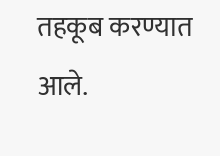तहकूब करण्यात आले.